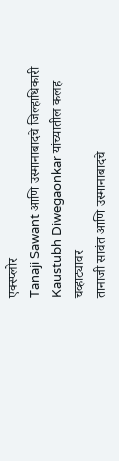एक्स्प्लोर
Tanaji Sawant आणि उस्मानाबादचे जिल्हाधिकारी Kaustubh Diwegaonkar यांच्यातील कलह चव्हाट्यावर
तानाजी सावंत आणि उस्मानाबादचे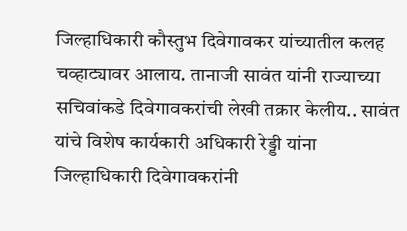जिल्हाधिकारी कौस्तुभ दिवेगावकर यांच्यातील कलह चव्हाट्यावर आलाय. तानाजी सावंत यांनी राज्याच्या सचिवांकडे दिवेगावकरांची लेखी तक्रार केलीय.. सावंत यांचे विशेष कार्यकारी अधिकारी रेड्डी यांना जिल्हाधिकारी दिवेगावकरांनी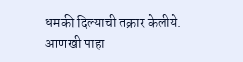धमकी दिल्याची तक्रार केलीये.
आणखी पाहा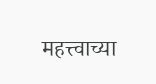महत्त्वाच्या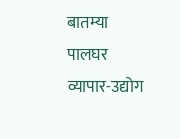बातम्या
पालघर
व्यापार-उद्योग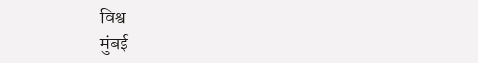विश्व
मुंबई